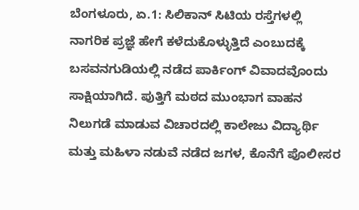ಬೆಂಗಳೂರು, ಏ.1: ಸಿಲಿಕಾನ್ ಸಿಟಿಯ ರಸ್ತೆಗಳಲ್ಲಿ ನಾಗರಿಕ ಪ್ರಜ್ಞೆ ಹೇಗೆ ಕಳೆದುಕೊಳ್ಳುತ್ತಿದೆ ಎಂಬುದಕ್ಕೆ ಬಸವನಗುಡಿಯಲ್ಲಿ ನಡೆದ ಪಾರ್ಕಿಂಗ್ ವಿವಾದವೊಂದು ಸಾಕ್ಷಿಯಾಗಿದೆ. ಪುತ್ತಿಗೆ ಮಠದ ಮುಂಭಾಗ ವಾಹನ ನಿಲುಗಡೆ ಮಾಡುವ ವಿಚಾರದಲ್ಲಿ ಕಾಲೇಜು ವಿದ್ಯಾರ್ಥಿ ಮತ್ತು ಮಹಿಳಾ ನಡುವೆ ನಡೆದ ಜಗಳ, ಕೊನೆಗೆ ಪೊಲೀಸರ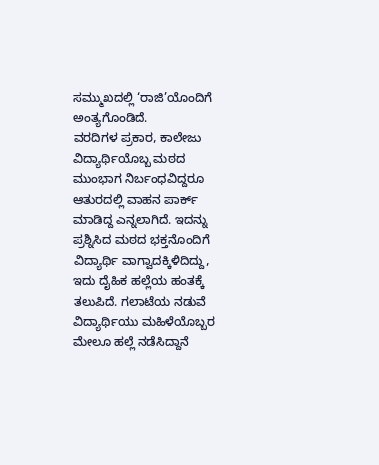ಸಮ್ಮುಖದಲ್ಲಿ ‘ರಾಜಿ’ಯೊಂದಿಗೆ ಅಂತ್ಯಗೊಂಡಿದೆ.
ವರದಿಗಳ ಪ್ರಕಾರ, ಕಾಲೇಜು ವಿದ್ಯಾರ್ಥಿಯೊಬ್ಬ ಮಠದ ಮುಂಭಾಗ ನಿರ್ಬಂಧವಿದ್ದರೂ ಆತುರದಲ್ಲಿ ವಾಹನ ಪಾರ್ಕ್ ಮಾಡಿದ್ದ ಎನ್ನಲಾಗಿದೆ. ಇದನ್ನು ಪ್ರಶ್ನಿಸಿದ ಮಠದ ಭಕ್ತನೊಂದಿಗೆ ವಿದ್ಯಾರ್ಥಿ ವಾಗ್ವಾದಕ್ಕಿಳಿದಿದ್ದು, ಇದು ದೈಹಿಕ ಹಲ್ಲೆಯ ಹಂತಕ್ಕೆ ತಲುಪಿದೆ. ಗಲಾಟೆಯ ನಡುವೆ ವಿದ್ಯಾರ್ಥಿಯು ಮಹಿಳೆಯೊಬ್ಬರ ಮೇಲೂ ಹಲ್ಲೆ ನಡೆಸಿದ್ದಾನೆ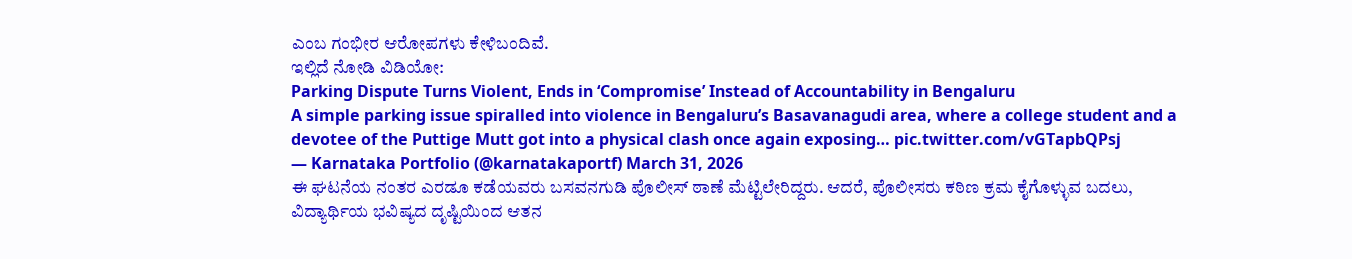ಎಂಬ ಗಂಭೀರ ಆರೋಪಗಳು ಕೇಳಿಬಂದಿವೆ.
ಇಲ್ಲಿದೆ ನೋಡಿ ವಿಡಿಯೋ:
Parking Dispute Turns Violent, Ends in ‘Compromise’ Instead of Accountability in Bengaluru
A simple parking issue spiralled into violence in Bengaluru’s Basavanagudi area, where a college student and a devotee of the Puttige Mutt got into a physical clash once again exposing… pic.twitter.com/vGTapbQPsj
— Karnataka Portfolio (@karnatakaportf) March 31, 2026
ಈ ಘಟನೆಯ ನಂತರ ಎರಡೂ ಕಡೆಯವರು ಬಸವನಗುಡಿ ಪೊಲೀಸ್ ಠಾಣೆ ಮೆಟ್ಟಿಲೇರಿದ್ದರು. ಆದರೆ, ಪೊಲೀಸರು ಕಠಿಣ ಕ್ರಮ ಕೈಗೊಳ್ಳುವ ಬದಲು, ವಿದ್ಯಾರ್ಥಿಯ ಭವಿಷ್ಯದ ದೃಷ್ಟಿಯಿಂದ ಆತನ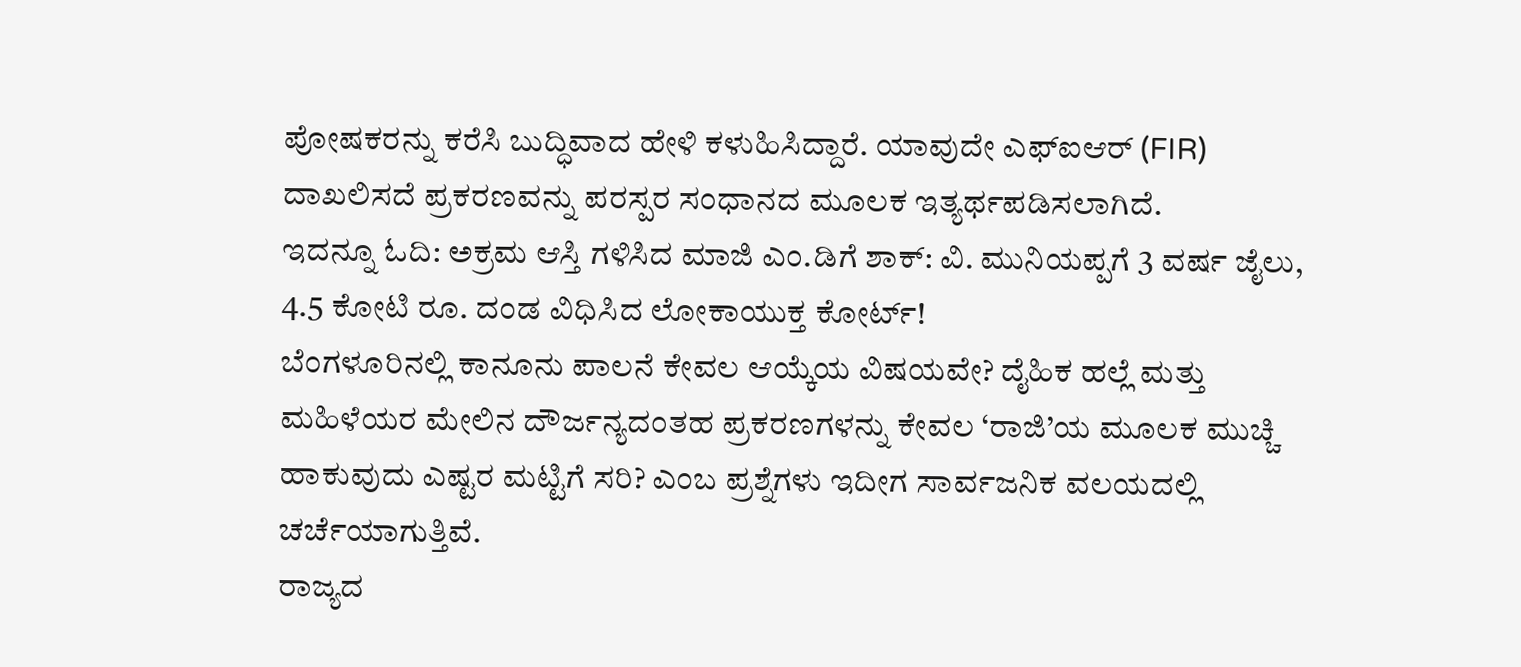ಪೋಷಕರನ್ನು ಕರೆಸಿ ಬುದ್ಧಿವಾದ ಹೇಳಿ ಕಳುಹಿಸಿದ್ದಾರೆ. ಯಾವುದೇ ಎಫ್ಐಆರ್ (FIR) ದಾಖಲಿಸದೆ ಪ್ರಕರಣವನ್ನು ಪರಸ್ಪರ ಸಂಧಾನದ ಮೂಲಕ ಇತ್ಯರ್ಥಪಡಿಸಲಾಗಿದೆ.
ಇದನ್ನೂ ಓದಿ: ಅಕ್ರಮ ಆಸ್ತಿ ಗಳಿಸಿದ ಮಾಜಿ ಎಂ.ಡಿಗೆ ಶಾಕ್: ವಿ. ಮುನಿಯಪ್ಪಗೆ 3 ವರ್ಷ ಜೈಲು, 4.5 ಕೋಟಿ ರೂ. ದಂಡ ವಿಧಿಸಿದ ಲೋಕಾಯುಕ್ತ ಕೋರ್ಟ್!
ಬೆಂಗಳೂರಿನಲ್ಲಿ ಕಾನೂನು ಪಾಲನೆ ಕೇವಲ ಆಯ್ಕೆಯ ವಿಷಯವೇ? ದೈಹಿಕ ಹಲ್ಲೆ ಮತ್ತು ಮಹಿಳೆಯರ ಮೇಲಿನ ದೌರ್ಜನ್ಯದಂತಹ ಪ್ರಕರಣಗಳನ್ನು ಕೇವಲ ‘ರಾಜಿ’ಯ ಮೂಲಕ ಮುಚ್ಚಿ ಹಾಕುವುದು ಎಷ್ಟರ ಮಟ್ಟಿಗೆ ಸರಿ? ಎಂಬ ಪ್ರಶ್ನೆಗಳು ಇದೀಗ ಸಾರ್ವಜನಿಕ ವಲಯದಲ್ಲಿ ಚರ್ಚೆಯಾಗುತ್ತಿವೆ.
ರಾಜ್ಯದ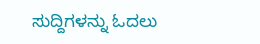ಸುದ್ದಿಗಳನ್ನು ಓದಲು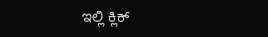ಇಲ್ಲಿ ಕ್ಲಿಕ್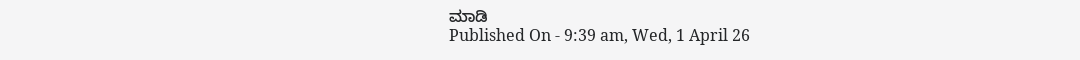ಮಾಡಿ
Published On - 9:39 am, Wed, 1 April 26